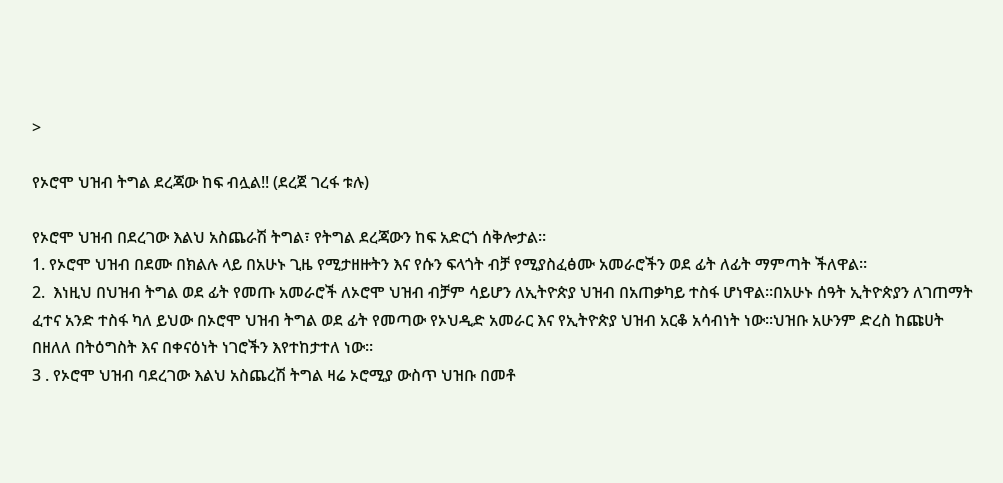>

የኦሮሞ ህዝብ ትግል ደረጃው ከፍ ብሏል!! (ደረጀ ገረፋ ቱሉ)

የኦሮሞ ህዝብ በደረገው እልህ አስጨራሽ ትግል፣ የትግል ደረጃውን ከፍ አድርጎ ሰቅሎታል።
1. የኦሮሞ ህዝብ በደሙ በክልሉ ላይ በአሁኑ ጊዜ የሚታዘዙትን እና የሱን ፍላጎት ብቻ የሚያስፈፅሙ አመራሮችን ወደ ፊት ለፊት ማምጣት ችለዋል።
2.  እነዚህ በህዝብ ትግል ወደ ፊት የመጡ አመራሮች ለኦሮሞ ህዝብ ብቻም ሳይሆን ለኢትዮጵያ ህዝብ በአጠቃካይ ተስፋ ሆነዋል።በአሁኑ ሰዓት ኢትዮጵያን ለገጠማት ፈተና አንድ ተስፋ ካለ ይህው በኦሮሞ ህዝብ ትግል ወደ ፊት የመጣው የኦህዲድ አመራር እና የኢትዮጵያ ህዝብ አርቆ አሳብነት ነው።ህዝቡ አሁንም ድረስ ከጩሀት በዘለለ በትዕግስት እና በቀናዕነት ነገሮችን እየተከታተለ ነው።
3 . የኦሮሞ ህዝብ ባደረገው እልህ አስጨረሽ ትግል ዛሬ ኦሮሚያ ውስጥ ህዝቡ በመቶ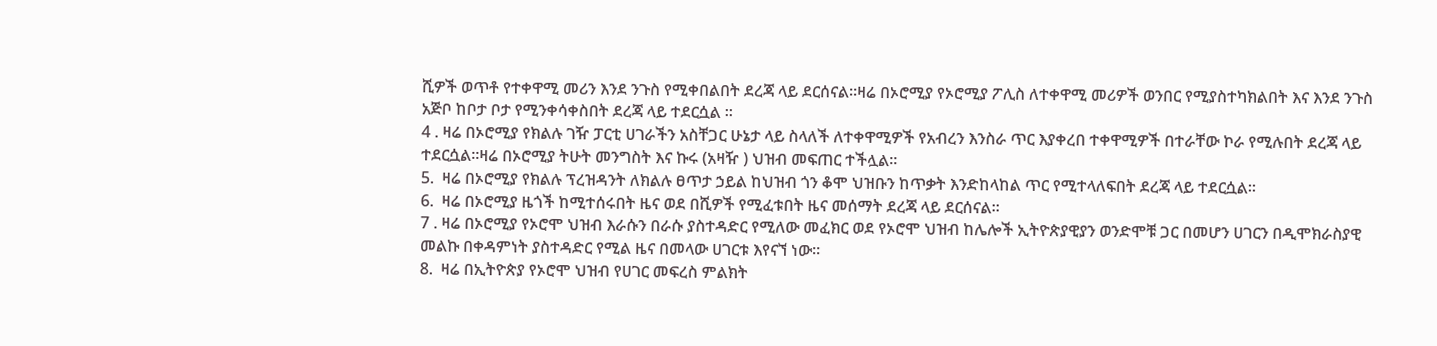ሺዎች ወጥቶ የተቀዋሚ መሪን እንደ ንጉስ የሚቀበልበት ደረጃ ላይ ደርሰናል።ዛሬ በኦሮሚያ የኦሮሚያ ፖሊስ ለተቀዋሚ መሪዎች ወንበር የሚያስተካክልበት እና እንደ ንጉስ አጅቦ ከቦታ ቦታ የሚንቀሳቀስበት ደረጃ ላይ ተደርሷል ።
4 . ዛሬ በኦሮሚያ የክልሉ ገዥ ፓርቲ ሀገራችን አስቸጋር ሁኔታ ላይ ስላለች ለተቀዋሚዎች የአብረን እንስራ ጥር እያቀረበ ተቀዋሚዎች በተራቸው ኮራ የሚሉበት ደረጃ ላይ ተደርሷል።ዛሬ በኦሮሚያ ትሁት መንግስት እና ኩሩ (አዛዥ ) ህዝብ መፍጠር ተችሏል።
5.  ዛሬ በኦሮሚያ የክልሉ ፕረዝዳንት ለክልሉ ፀጥታ ኃይል ከህዝብ ጎን ቆሞ ህዝቡን ከጥቃት እንድከላከል ጥር የሚተላለፍበት ደረጃ ላይ ተደርሷል።
6.  ዛሬ በኦሮሚያ ዜጎች ከሚተሰሩበት ዜና ወደ በሺዎች የሚፈቱበት ዜና መሰማት ደረጃ ላይ ደርሰናል።
7 . ዛሬ በኦሮሚያ የኦሮሞ ህዝብ እራሱን በራሱ ያስተዳድር የሚለው መፈክር ወደ የኦሮሞ ህዝብ ከሌሎች ኢትዮጵያዊያን ወንድሞቹ ጋር በመሆን ሀገርን በዲሞክራስያዊ መልኩ በቀዳምነት ያስተዳድር የሚል ዜና በመላው ሀገርቱ እየናኘ ነው።
8.  ዛሬ በኢትዮጵያ የኦሮሞ ህዝብ የሀገር መፍረስ ምልክት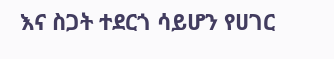እና ስጋት ተደርጎ ሳይሆን የሀገር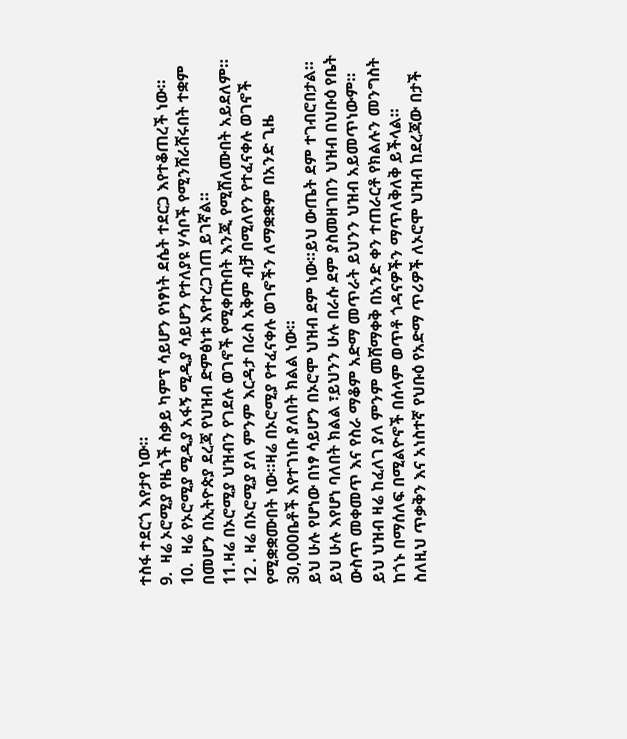ተስፋ ተደርጎ እየታየ ነው።
9.  ዛሬ ኦሮሚያ የዜጎች ስቃይ ካምፕ ሳይሆን የነፃነት ደሴት ተደርጋ እየተቆጠረች ነው።
10.  ዛሬ የኦሮሚያ ሚዲያ አፋኝ ሚዲያ ሳይሆን የተለያዩ ሃሳቦች የሚንሸራሸሩበት ተቋም በመሆን በኢትዮጵያ ደረጃ የህዝብ ድምፅነቱ እየተረጋገጠ ይገኛል።
11.ዛሬ በኦሮሚያ ህዝብን የገደሉ ወገኖች የሚቀጡበት እንጂ የሚሸለሙበት አይደለም።
12 . ዛሬ በኦሮሚያ ያለ ምንም እርዳታ በራስ አቅም ብቻ በሚለየን የተፈናቀሉ ወገኖች የሚቋቋሙበት ነው።ዛሬ በኦሮሚያ የተፈናቀሉ ወገኖችን ለማቋቋም በአንድ ጊዜ 30,000ቤቶች እየተገነቡ ያለበት ክልል ነው።
ይህ ሁሉ የሆነው በነፃ ሳይሆን በኦሮሞ ህዝብ ደም ነው።ይህ ውጤት ደም ተገብሮበታል።
ይህ ሁሉ እየሆነ ባለበት ክልል ፣ይህንን ሁሉ በራሱ ደም ያስመዘገበን ህዝብ በህቡዕ የቤት ውስጥ መቀመጥ እና የስራ ማቆም አድማ መጥራት ይህንን ህዝብ አይመጥነውም።
ይህ ህዝብ ዛሬ ከፈለገ ያለ ምንም መሸማቀቅ በአንድ ቀን ተጠራርቶ የክልሉን መንግስት ከጎኑ በማሰለፍ በሚልዮኖች በሰላም ወጥቶ ጎዳናዎችን ማጥለቅለቅ ይችላል።
ስለዚህ ጥቃቅን እና አነስተኛ የህቡዕ የአድማ ጥሪዎች ለኦሮሞ ህዝብ ከደረጃው በታች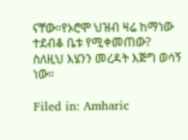ናቸው።የኦሮሞ ህዝብ ዛሬ ከማነው ተደብቆ ቤቱ የሚቀመጠው? ስለዚህ እሄንን መረዳት እጅግ ወሳኝ ነው።

Filed in: Amharic